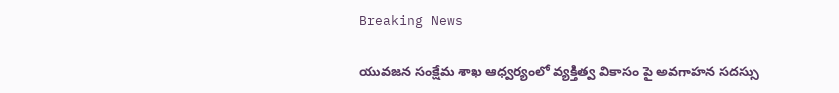Breaking News

యువజన సంక్షేమ శాఖ ఆధ్వర్యంలో వ్యక్తిత్వ వికాసం పై అవగాహన సదస్సు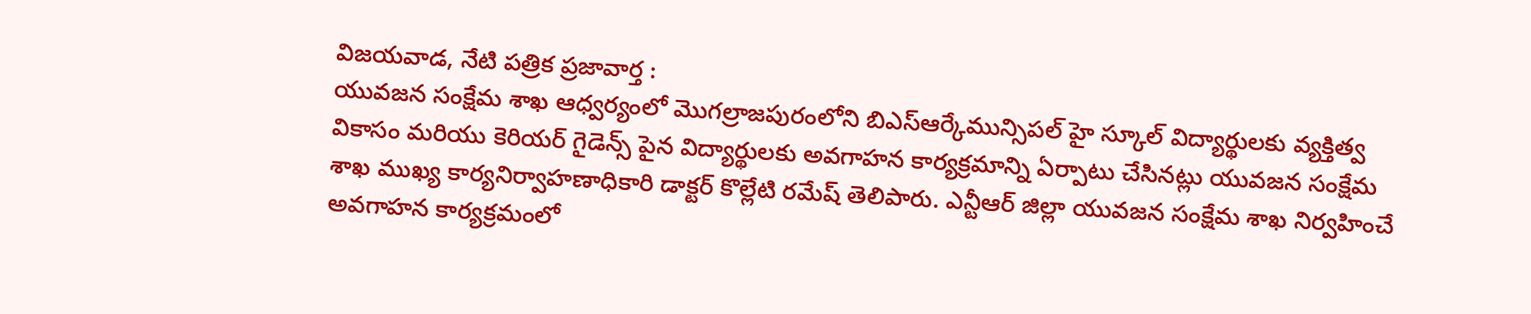విజయవాడ, నేటి పత్రిక ప్రజావార్త :
యువజన సంక్షేమ శాఖ ఆధ్వర్యంలో మొగల్రాజపురంలోని బిఎస్ఆర్కేమున్సిపల్ హై స్కూల్ విద్యార్థులకు వ్యక్తిత్వ వికాసం మరియు కెరియర్ గైడెన్స్ పైన విద్యార్థులకు అవగాహన కార్యక్రమాన్ని ఏర్పాటు చేసినట్లు యువజన సంక్షేమ శాఖ ముఖ్య కార్యనిర్వాహణాధికారి డాక్టర్ కొల్లేటి రమేష్ తెలిపారు. ఎన్టీఆర్ జిల్లా యువజన సంక్షేమ శాఖ నిర్వహించే అవగాహన కార్యక్రమంలో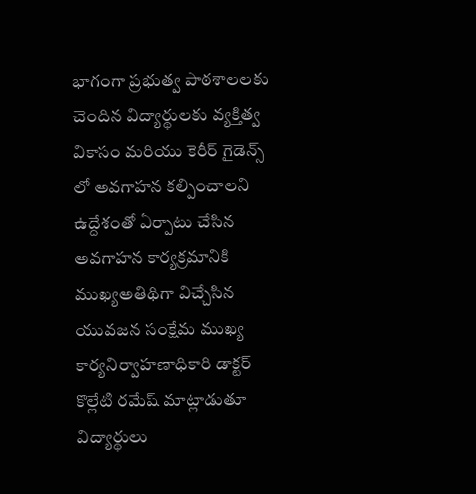భాగంగా ప్రభుత్వ పాఠశాలలకు చెందిన విద్యార్థులకు వ్యక్తిత్వ వికాసం మరియు కెరీర్ గైడెన్స్ లో అవగాహన కల్పించాలని ఉద్దేశంతో ఏర్పాటు చేసిన అవగాహన కార్యక్రమానికి ముఖ్యఅతిథిగా విచ్చేసిన యువజన సంక్షేమ ముఖ్య కార్యనిర్వాహణాధికారి డాక్టర్ కొల్లేటి రమేష్ మాట్లాడుతూ విద్యార్థులు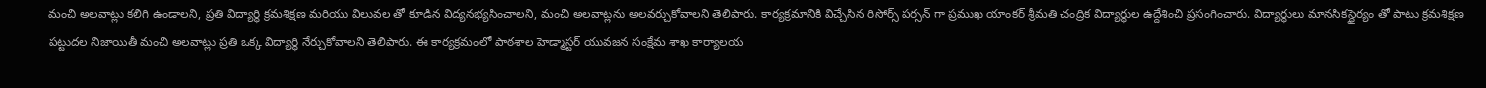మంచి అలవాట్లు కలిగి ఉండాలని, ప్రతి విద్యార్థి క్రమశిక్షణ మరియు విలువల తో కూడిన విద్యనభ్యసించాలని, మంచి అలవాట్లను అలవర్చుకోవాలని తెలిపారు. కార్యక్రమానికి విచ్చేసిన రిసోర్స్ పర్సన్ గా ప్రముఖ యాంకర్ శ్రీమతి చంద్రిక విద్యార్థుల ఉద్దేశించి ప్రసంగించారు. విద్యార్థులు మానసికస్థైర్యం తో పాటు క్రమశిక్షణ పట్టుదల నిజాయితీ మంచి అలవాట్లు ప్రతి ఒక్క విద్యార్థి నేర్చుకోవాలని తెలిపారు. ఈ కార్యక్రమంలో పాఠశాల హెడ్మాస్టర్ యువజన సంక్షేమ శాఖ కార్యాలయ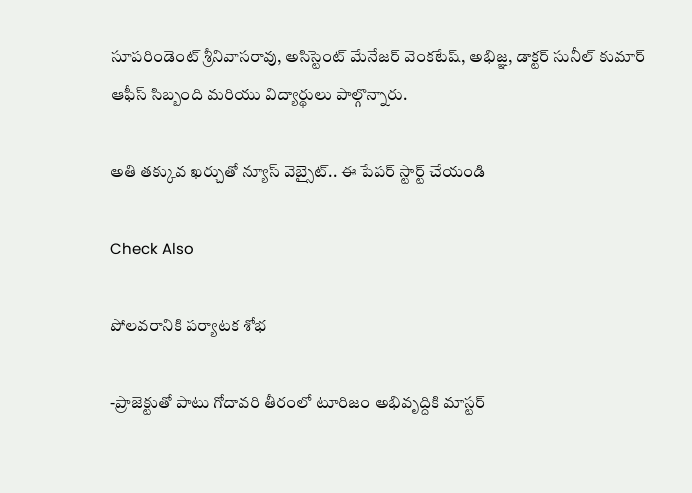సూపరిండెంట్ శ్రీనివాసరావు, అసిస్టెంట్ మేనేజర్ వెంకటేష్, అభిజ్ఞ, డాక్టర్ సునీల్ కుమార్ ఆఫీస్ సిబ్బంది మరియు విద్యార్థులు పాల్గొన్నారు.

అతి తక్కువ ఖర్చుతో న్యూస్ వెబ్సైట్.. ఈ పేపర్ స్టార్ట్ చేయండి

Check Also

పోలవరానికి పర్యాటక శోభ

-ప్రాజెక్టుతో పాటు గోదావరి తీరంలో టూరిజం అభివృద్దికి మాస్టర్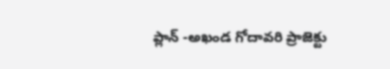ప్లాన్ -అఖండ గోదావరి ప్రాజెక్టు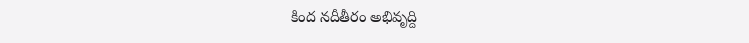కింద నదీతీరం అభివృద్ది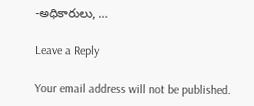-అధికారులు, …

Leave a Reply

Your email address will not be published.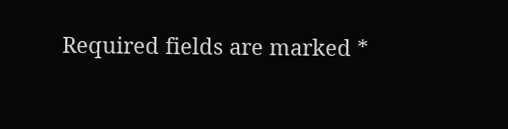Required fields are marked *